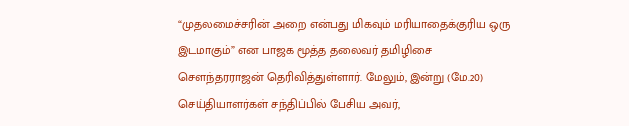“முதலமைச்சரின் அறை என்பது மிகவும் மரியாதைக்குரிய ஒரு இடமாகும்” என பாஜக மூத்த தலைவர் தமிழிசை சௌந்தரராஜன் தெரிவித்துள்ளார். மேலும், இன்று (மே.20) செய்தியாளர்கள் சந்திப்பில் பேசிய அவர்,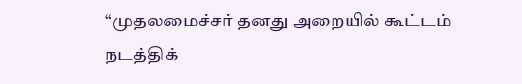“முதலமைச்சர் தனது அறையில் கூட்டம் நடத்திக்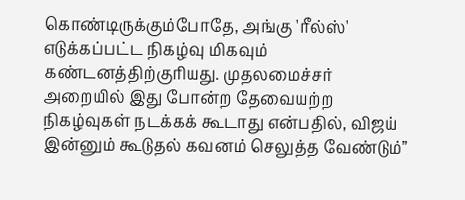கொண்டிருக்கும்போதே, அங்கு 'ரீல்ஸ்' எடுக்கப்பட்ட நிகழ்வு மிகவும் கண்டனத்திற்குரியது. முதலமைச்சர் அறையில் இது போன்ற தேவையற்ற நிகழ்வுகள் நடக்கக் கூடாது என்பதில், விஜய் இன்னும் கூடுதல் கவனம் செலுத்த வேண்டும்”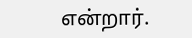என்றார்.